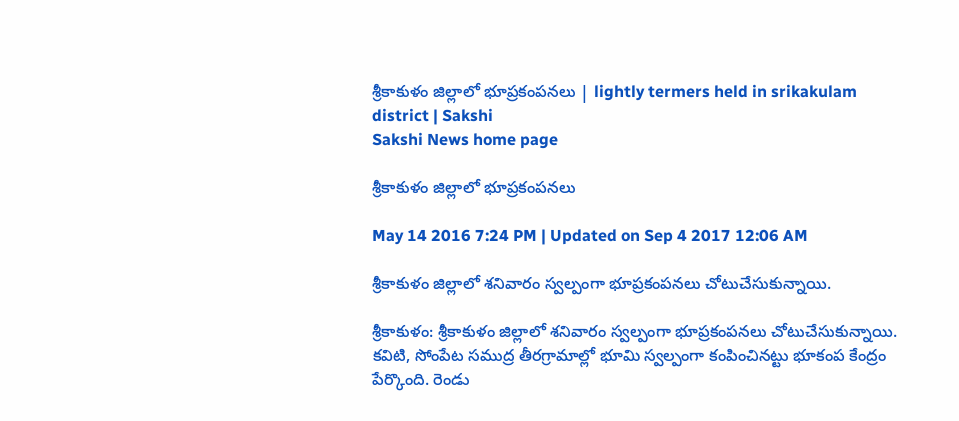శ్రీకాకుళం జిల్లాలో భూప్రకంపనలు | lightly termers held in srikakulam district | Sakshi
Sakshi News home page

శ్రీకాకుళం జిల్లాలో భూప్రకంపనలు

May 14 2016 7:24 PM | Updated on Sep 4 2017 12:06 AM

శ్రీకాకుళం జిల్లాలో శనివారం స్వల్పంగా భూప్రకంపనలు చోటుచేసుకున్నాయి.

శ్రీకాకుళం: శ్రీకాకుళం జిల్లాలో శనివారం స్వల్పంగా భూప్రకంపనలు చోటుచేసుకున్నాయి. కవిటి, సోంపేట సముద్ర తీరగ్రామాల్లో భూమి స్వల్పంగా కంపించినట్టు భూకంప కేంద్రం పేర్కొంది. రెండు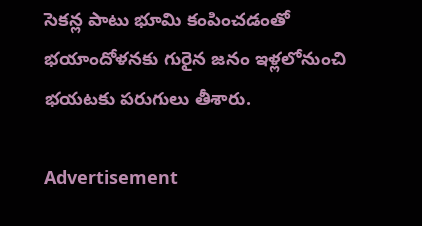సెకన్ల పాటు భూమి కంపించడంతో భయాందోళనకు గురైన జనం ఇళ్లలోనుంచి భయటకు పరుగులు తీశారు.

Advertisement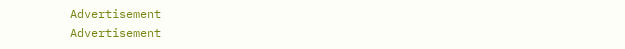Advertisement
Advertisement